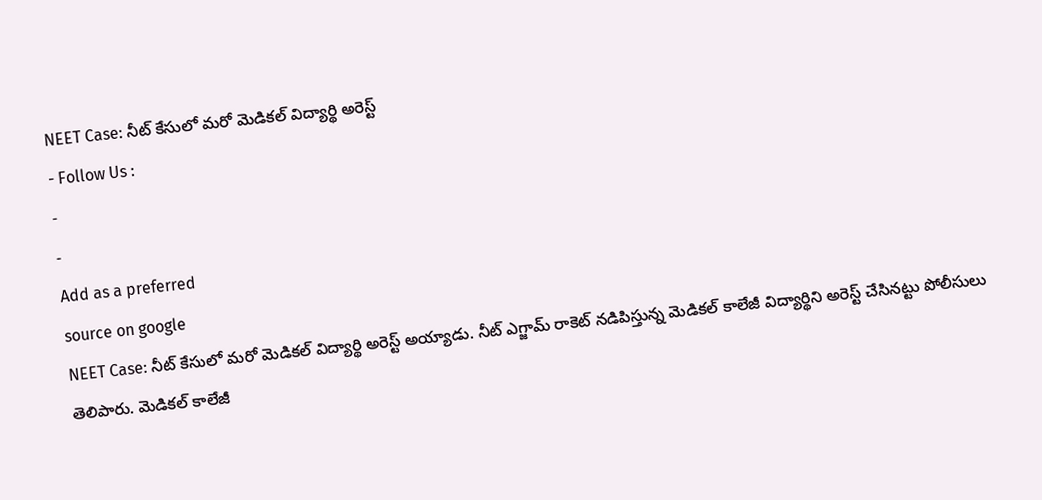NEET Case: నీట్ కేసులో మరో మెడికల్ విద్యార్థి అరెస్ట్
- Follow Us :
-
-
Add as a preferred
source on google
NEET Case: నీట్ కేసులో మరో మెడికల్ విద్యార్థి అరెస్ట్ అయ్యాడు. నీట్ ఎగ్జామ్ రాకెట్ నడిపిస్తున్న మెడికల్ కాలేజీ విద్యార్థిని అరెస్ట్ చేసినట్టు పోలీసులు తెలిపారు. మెడికల్ కాలేజీ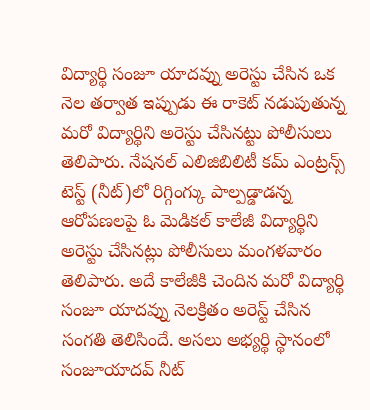విద్యార్థి సంజూ యాదవ్ను అరెస్టు చేసిన ఒక నెల తర్వాత ఇప్పుడు ఈ రాకెట్ నడుపుతున్న మరో విద్యార్థిని అరెస్టు చేసినట్టు పోలీసులు తెలిపారు. నేషనల్ ఎలిజిబిలిటీ కమ్ ఎంట్రన్స్ టెస్ట్ (నీట్)లో రిగ్గింగ్కు పాల్పడ్డాడన్న ఆరోపణలపై ఓ మెడికల్ కాలేజీ విద్యార్థిని అరెస్టు చేసినట్లు పోలీసులు మంగళవారం తెలిపారు. అదే కాలేజీకి చెందిన మరో విద్యార్థి సంజూ యాదవ్ను నెలక్రితం అరెస్ట్ చేసిన సంగతి తెలిసిందే. అసలు అభ్యర్థి స్థానంలో సంజూయాదవ్ నీట్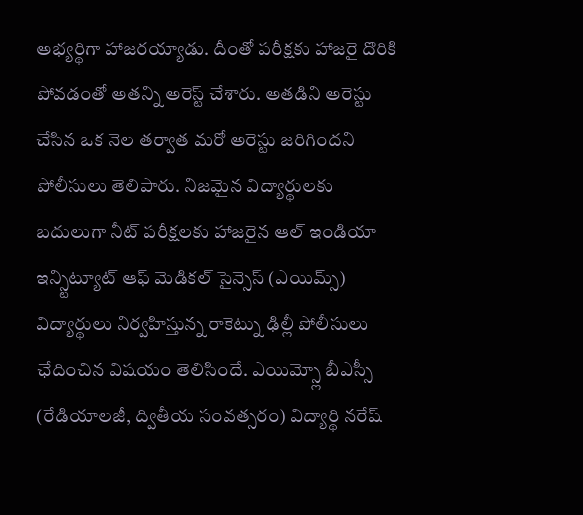అభ్యర్థిగా హాజరయ్యాడు. దీంతో పరీక్షకు హాజరై దొరికి పోవడంతో అతన్ని అరెస్ట్ చేశారు. అతడిని అరెస్టు చేసిన ఒక నెల తర్వాత మరో అరెస్టు జరిగిందని పోలీసులు తెలిపారు. నిజమైన విద్యార్థులకు బదులుగా నీట్ పరీక్షలకు హాజరైన ఆల్ ఇండియా ఇన్స్టిట్యూట్ ఆఫ్ మెడికల్ సైన్సెస్ (ఎయిమ్స్) విద్యార్థులు నిర్వహిస్తున్న రాకెట్ను ఢిల్లీ పోలీసులు ఛేదించిన విషయం తెలిసిందే. ఎయిమ్స్లో బీఎస్సీ (రేడియాలజీ, ద్వితీయ సంవత్సరం) విద్యార్థి నరేష్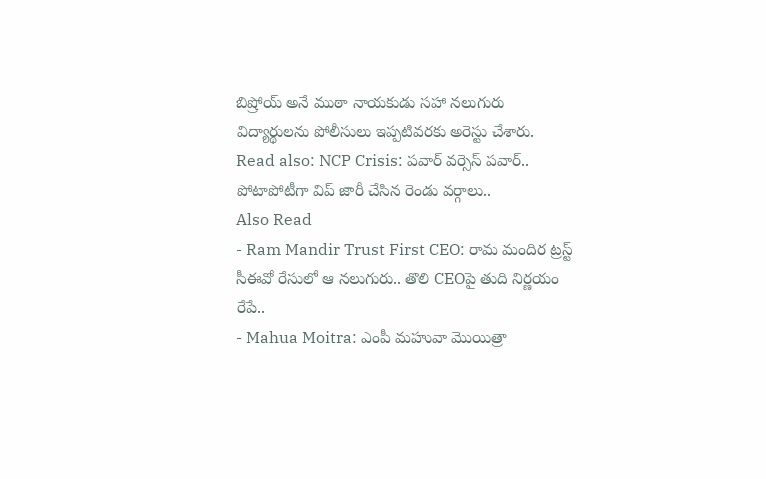బిష్రోయ్ అనే ముఠా నాయకుడు సహా నలుగురు విద్యార్థులను పోలీసులు ఇప్పటివరకు అరెస్టు చేశారు.
Read also: NCP Crisis: పవార్ వర్సెస్ పవార్.. పోటాపోటీగా విప్ జారీ చేసిన రెండు వర్గాలు..
Also Read
- Ram Mandir Trust First CEO: రామ మందిర ట్రస్ట్ సీఈవో రేసులో ఆ నలుగురు.. తొలి CEOపై తుది నిర్ణయం రేపే..
- Mahua Moitra: ఎంపీ మహువా మొయిత్రా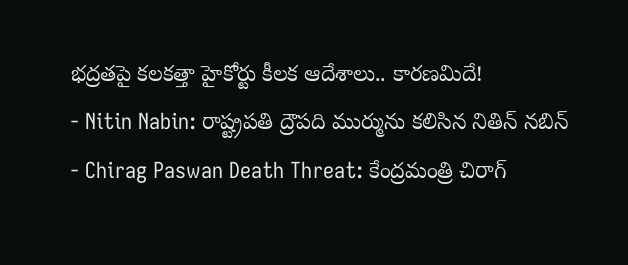భద్రతపై కలకత్తా హైకోర్టు కీలక ఆదేశాలు.. కారణమిదే!
- Nitin Nabin: రాష్ట్రపతి ద్రౌపది ముర్మును కలిసిన నితిన్ నబిన్
- Chirag Paswan Death Threat: కేంద్రమంత్రి చిరాగ్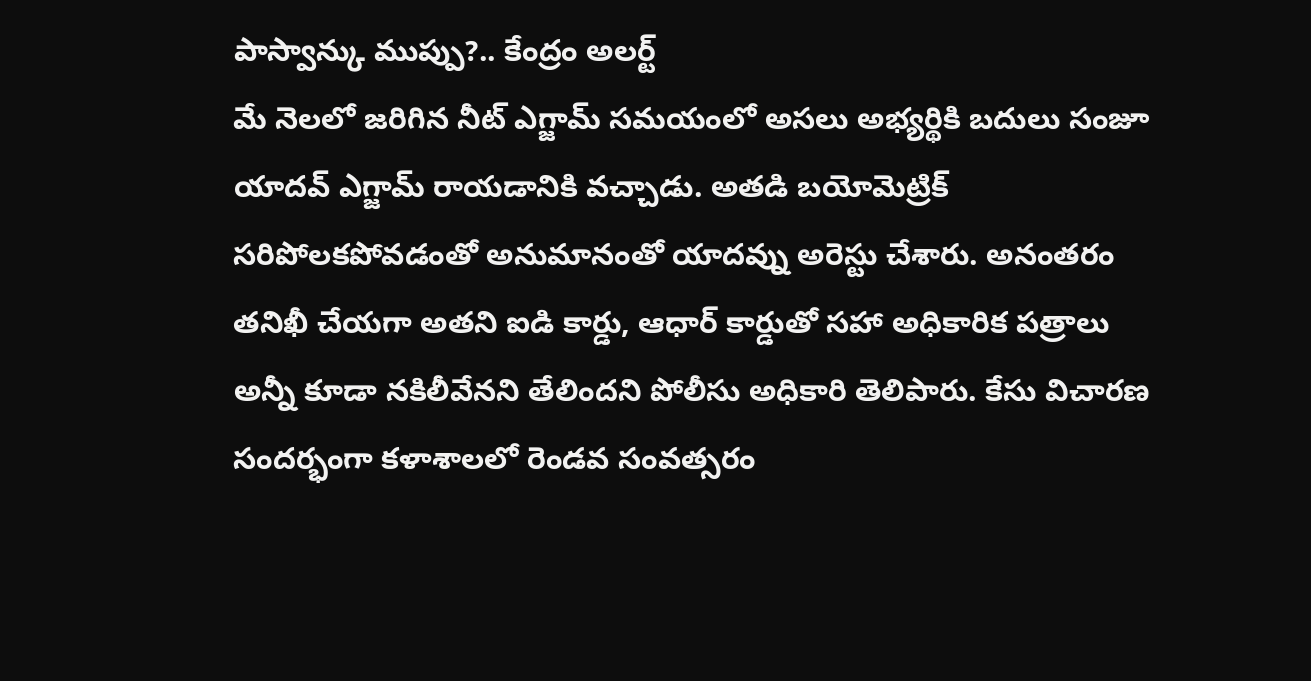పాస్వాన్కు ముప్పు?.. కేంద్రం అలర్ట్
మే నెలలో జరిగిన నీట్ ఎగ్జామ్ సమయంలో అసలు అభ్యర్థికి బదులు సంజూ యాదవ్ ఎగ్జామ్ రాయడానికి వచ్చాడు. అతడి బయోమెట్రిక్ సరిపోలకపోవడంతో అనుమానంతో యాదవ్ను అరెస్టు చేశారు. అనంతరం తనిఖీ చేయగా అతని ఐడి కార్డు, ఆధార్ కార్డుతో సహా అధికారిక పత్రాలు అన్నీ కూడా నకిలీవేనని తేలిందని పోలీసు అధికారి తెలిపారు. కేసు విచారణ సందర్భంగా కళాశాలలో రెండవ సంవత్సరం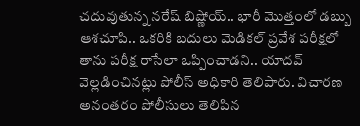చదువుతున్న నరేష్ బిష్ణోయ్.. భారీ మొత్తంలో డబ్బు ఆశచూపి.. ఒకరికి బదులు మెడికల్ ప్రవేశ పరీక్షలో తాను పరీక్ష రాసేలా ఒప్పించాడని.. యాదవ్ వెల్లడించినట్లు పోలీస్ అధికారి తెలిపారు. విచారణ అనంతరం పోలీసులు తెలిపిన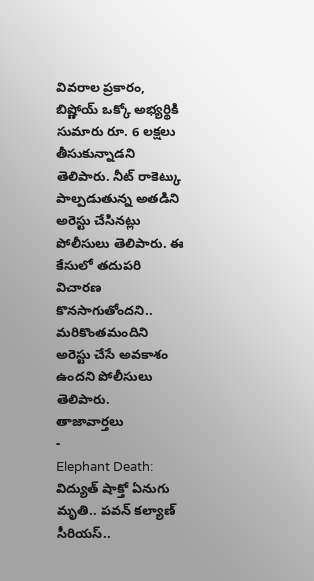వివరాల ప్రకారం, బిష్ణోయ్ ఒక్కో అభ్యర్థికి సుమారు రూ. 6 లక్షలు తీసుకున్నాడని తెలిపారు. నీట్ రాకెట్కు పాల్పడుతున్న అతడిని అరెస్టు చేసినట్లు పోలీసులు తెలిపారు. ఈ కేసులో తదుపరి విచారణ కొనసాగుతోందని.. మరికొంతమందిని అరెస్టు చేసే అవకాశం ఉందని పోలీసులు తెలిపారు.
తాజావార్తలు
-
Elephant Death: విద్యుత్ షాక్తో ఏనుగు మృతి.. పవన్ కల్యాణ్ సీరియస్..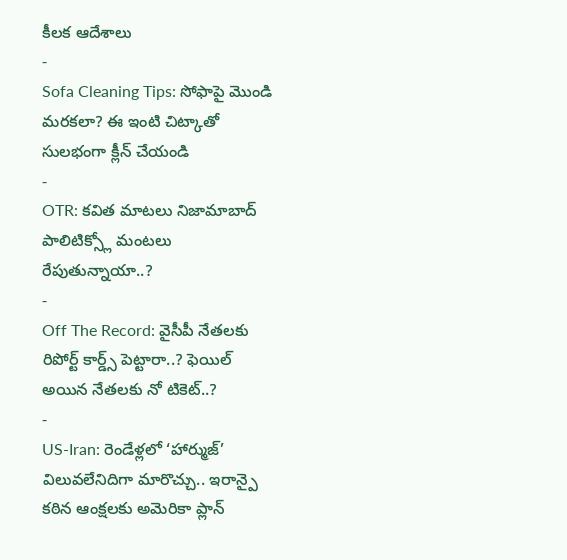కీలక ఆదేశాలు
-
Sofa Cleaning Tips: సోఫాపై మొండి మరకలా? ఈ ఇంటి చిట్కాతో సులభంగా క్లీన్ చేయండి
-
OTR: కవిత మాటలు నిజామాబాద్ పాలిటిక్స్లో మంటలు రేపుతున్నాయా..?
-
Off The Record: వైసీపీ నేతలకు రిపోర్ట్ కార్డ్స్ పెట్టారా..? ఫెయిల్ అయిన నేతలకు నో టికెట్..?
-
US-Iran: రెండేళ్లలో ‘హార్ముజ్’ విలువలేనిదిగా మారొచ్చు.. ఇరాన్పై కఠిన ఆంక్షలకు అమెరికా ప్లాన్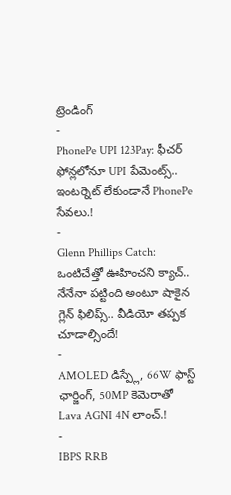ట్రెండింగ్
-
PhonePe UPI 123Pay: ఫీచర్ ఫోన్లలోనూ UPI పేమెంట్స్.. ఇంటర్నెట్ లేకుండానే PhonePe సేవలు.!
-
Glenn Phillips Catch: ఒంటిచేత్తో ఊహించని క్యాచ్.. నేనేనా పట్టింది అంటూ షాకైన గ్లెన్ ఫిలిప్స్.. వీడియో తప్పక చూడాల్సిందే!
-
AMOLED డిస్ప్లే, 66W ఫాస్ట్ ఛార్జింగ్, 50MP కెమెరాతో Lava AGNI 4N లాంచ్.!
-
IBPS RRB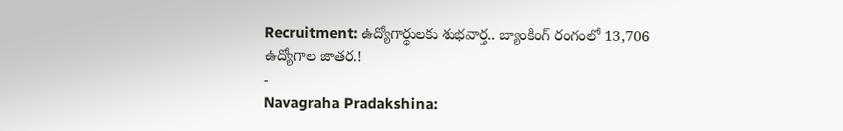Recruitment: ఉద్యోగార్థులకు శుభవార్త.. బ్యాంకింగ్ రంగంలో 13,706 ఉద్యోగాల జాతర.!
-
Navagraha Pradakshina: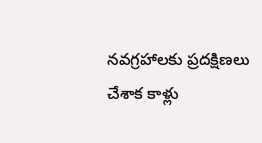నవగ్రహాలకు ప్రదక్షిణలు చేశాక కాళ్లు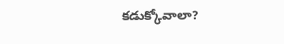కడుక్కోవాలా?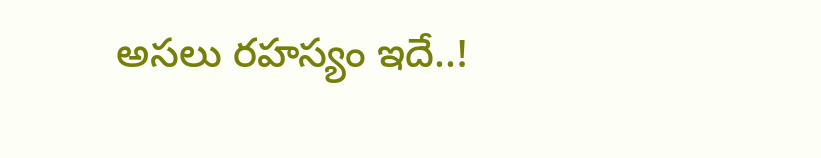అసలు రహస్యం ఇదే..!